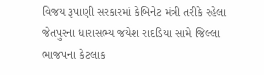વિજય રૂપાણી સરકારમાં કેબિનેટ મંત્રી તરીકે રહેલા જેતપુરના ધારાસભ્ય જયેશ રાદડિયા સામે જિલ્લા ભાજપના કેટલાક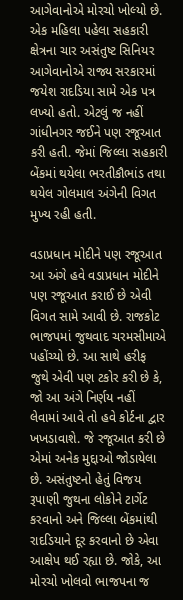આગેવાનોએ મોરચો ખોલ્યો છે. એક મહિલા પહેલા સહકારી ક્ષેત્રના ચાર અસંતુષ્ટ સિનિયર આગેવાનોએ રાજ્ય સરકારમાં જયેશ રાદડિયા સામે એક પત્ર લખ્યો હતો. એટલું જ નહીં ગાંધીનગર જઈને પણ રજૂઆત કરી હતી. જેમાં જિલ્લા સહકારી બેંકમાં થયેલા ભરતીકૌભાંડ તથા થયેલ ગોલમાલ અંગેની વિગત મુખ્ય રહી હતી.

વડાપ્રધાન મોદીને પણ રજૂઆત
આ અંગે હવે વડાપ્રધાન મોદીને પણ રજૂઆત કરાઈ છે એવી વિગત સામે આવી છે. રાજકોટ ભાજપમાં જુથવાદ ચરમસીમાએ પહોંચ્યો છે. આ સાથે હરીફ જુથે એવી પણ ટકોર કરી છે કે, જો આ અંગે નિર્ણય નહીં લેવામાં આવે તો હવે કોર્ટના દ્વાર ખખડાવાશે. જે રજૂઆત કરી છે એમાં અનેક મુદ્દાઓ જોડાયેલા છે. અસંતુષ્ટનો હેતું વિજય રૂપાણી જુથના લોકોને ટાર્ગેટ કરવાનો અને જિલ્લા બેંકમાંથી રાદડિયાને દૂર કરવાનો છે એવા આક્ષેપ થઈ રહ્યા છે. જોકે, આ મોરચો ખોલવો ભાજપના જ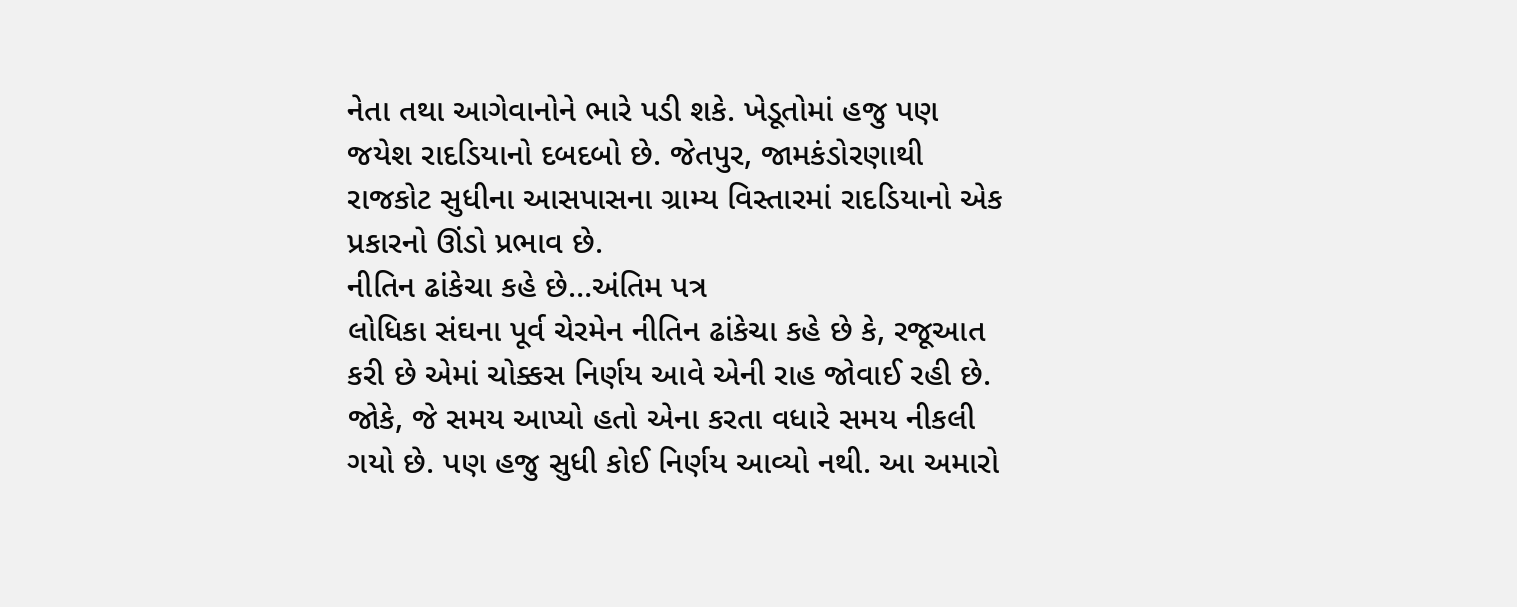નેતા તથા આગેવાનોને ભારે પડી શકે. ખેડૂતોમાં હજુ પણ જયેશ રાદડિયાનો દબદબો છે. જેતપુર, જામકંડોરણાથી રાજકોટ સુધીના આસપાસના ગ્રામ્ય વિસ્તારમાં રાદડિયાનો એક પ્રકારનો ઊંડો પ્રભાવ છે.
નીતિન ઢાંકેચા કહે છે…અંતિમ પત્ર
લોધિકા સંઘના પૂર્વ ચેરમેન નીતિન ઢાંકેચા કહે છે કે, રજૂઆત કરી છે એમાં ચોક્કસ નિર્ણય આવે એની રાહ જોવાઈ રહી છે. જોકે, જે સમય આપ્યો હતો એના કરતા વધારે સમય નીકલી ગયો છે. પણ હજુ સુધી કોઈ નિર્ણય આવ્યો નથી. આ અમારો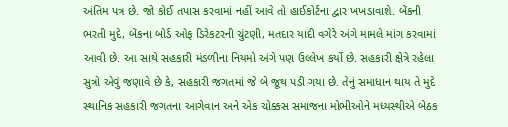અંતિમ પત્ર છે. જો કોઈ તપાસ કરવામાં નહીં આવે તો હાઈકોર્ટના દ્વાર ખખડાવાશે. બેંકની ભરતી મુદે, બેંકના બોર્ડ ઓફ ડિરેકટરની ચુંટણી, મતદાર યાદી વગેરે અંગે મામલે માંગ કરવામાં આવી છે. આ સાથે સહકારી મંડળીના નિયમો અંગે પણ ઉલ્લેખ કર્યો છે. સહકારી ક્ષેત્રે રહેલા સુત્રો એવું જણાવે છે કે, સહકારી જગતમાં જે બે જૂથ પડી ગયા છે. તેનું સમાધાન થાય તે મુદે સ્થાનિક સહકારી જગતના આગેવાન અને એક ચોક્કસ સમાજના મોભીઓને મધ્યસ્થીએ બેઠક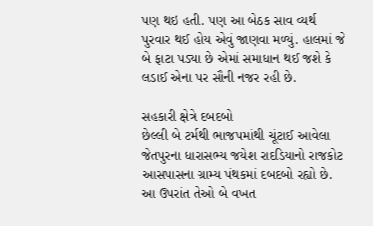પણ થઇ હતી. પણ આ બેઠક સાવ વ્યર્થ પુરવાર થઈ હોય એવું જાણવા મળ્યું. હાલમાં જે બે ફાટા પડ્યા છે એમાં સમાધાન થઈ જશે કે લડાઈ એના પર સૌની નજર રહી છે.

સહકારી ક્ષેત્રે દબદબો
છેલ્લી બે ટર્મથી ભાજપમાંથી ચૂંટાઈ આવેલા જેતપુરના ધારાસભ્ય જયેશ રાદડિયાનો રાજકોટ આસપાસના ગ્રામ્ય પંથકમાં દબદબો રહ્યો છે. આ ઉપરાંત તેઓ બે વખત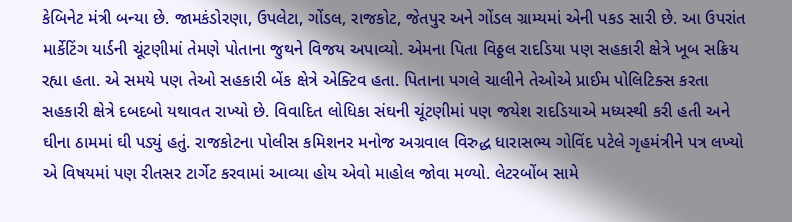કેબિનેટ મંત્રી બન્યા છે. જામકંડોરણા, ઉપલેટા, ગોંડલ, રાજકોટ, જેતપુર અને ગોંડલ ગ્રામ્યમાં એની પકડ સારી છે. આ ઉપરાંત માર્કેટિંગ યાર્ડની ચૂંટણીમાં તેમણે પોતાના જુથને વિજય અપાવ્યો. એમના પિતા વિઠ્ઠલ રાદડિયા પણ સહકારી ક્ષેત્રે ખૂબ સક્રિય રહ્યા હતા. એ સમયે પણ તેઓ સહકારી બેંક ક્ષેત્રે એક્ટિવ હતા. પિતાના પગલે ચાલીને તેઓએ પ્રાઈમ પોલિટિક્સ કરતા સહકારી ક્ષેત્રે દબદબો યથાવત રાખ્યો છે. વિવાદિત લોધિકા સંઘની ચૂંટણીમાં પણ જયેશ રાદડિયાએ મધ્યસ્થી કરી હતી અને ઘીના ઠામમાં ઘી પડ્યું હતું. રાજકોટના પોલીસ કમિશનર મનોજ અગ્રવાલ વિરુદ્ધ ધારાસભ્ય ગોવિંદ પટેલે ગૃહમંત્રીને પત્ર લખ્યો એ વિષયમાં પણ રીતસર ટાર્ગેટ કરવામાં આવ્યા હોય એવો માહોલ જોવા મળ્યો. લેટરબોંબ સામે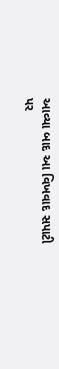આવ્યા બાદ આ વિખવાદ સપાટી પર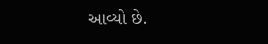આવ્યો છે.